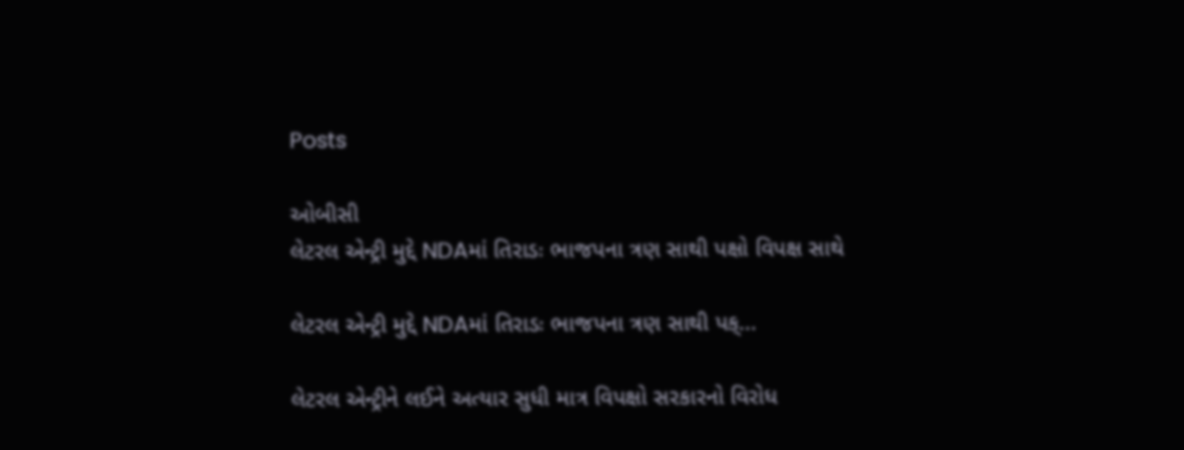Posts

ઓબીસી
લેટરલ એન્ટ્રી મુદ્દે NDAમાં તિરાડઃ ભાજપના ત્રણ સાથી પક્ષો વિપક્ષ સાથે

લેટરલ એન્ટ્રી મુદ્દે NDAમાં તિરાડઃ ભાજપના ત્રણ સાથી પક્...

લેટરલ એન્ટ્રીને લઈને અત્યાર સુધી માત્ર વિપક્ષો સરકારનો વિરોધ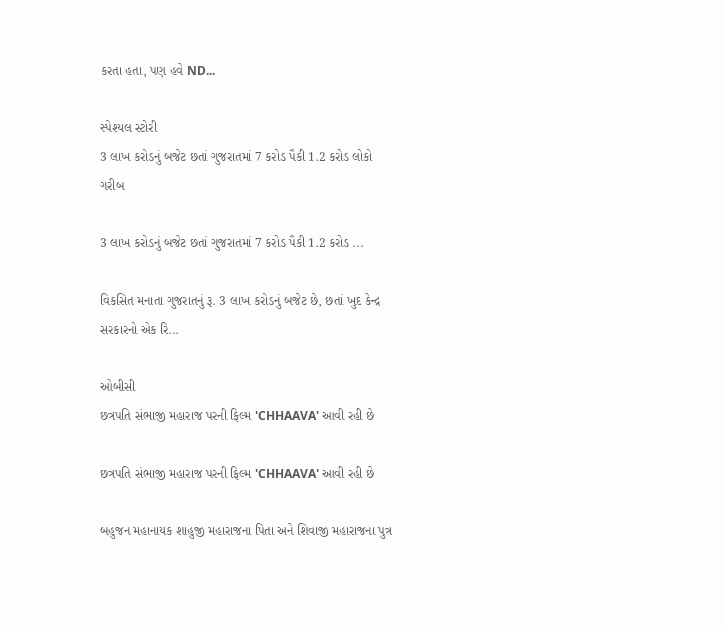કરતા હતા, પણ હવે ND...

સ્પેશ્યલ સ્ટોરી
3 લાખ કરોડનું બજેટ છતાં ગુજરાતમાં 7 કરોડ પૈકી 1.2 કરોડ લોકો ગરીબ

3 લાખ કરોડનું બજેટ છતાં ગુજરાતમાં 7 કરોડ પૈકી 1.2 કરોડ ...

વિકસિત મનાતા ગુજરાતનું રૂ. 3 લાખ કરોડનું બજેટ છે, છતાં ખુદ કેન્દ્ર સરકારનો એક રિ...

ઓબીસી
છત્રપતિ સંભાજી મહારાજ પરની ફિલ્મ 'CHHAAVA' આવી રહી છે

છત્રપતિ સંભાજી મહારાજ પરની ફિલ્મ 'CHHAAVA' આવી રહી છે

બહુજન મહાનાયક શાહુજી મહારાજના પિતા અને શિવાજી મહારાજના પુત્ર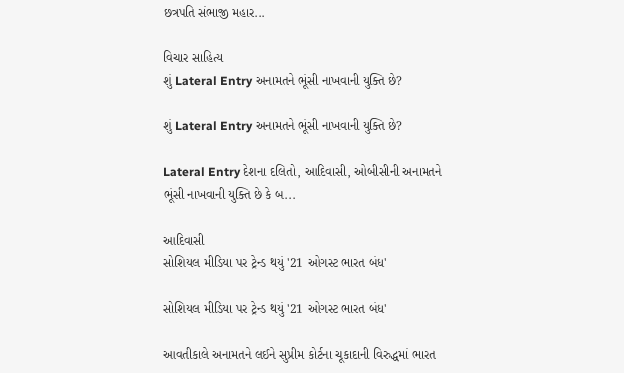છત્રપતિ સંભાજી મહાર...

વિચાર સાહિત્ય
શું Lateral Entry અનામતને ભૂંસી નાખવાની યુક્તિ છે?

શું Lateral Entry અનામતને ભૂંસી નાખવાની યુક્તિ છે?

Lateral Entry દેશના દલિતો, આદિવાસી, ઓબીસીની અનામતને ભૂંસી નાખવાની યુક્તિ છે કે બ...

આદિવાસી
સોશિયલ મીડિયા પર ટ્રેન્ડ થયું '21 ઓગસ્ટ ભારત બંધ'

સોશિયલ મીડિયા પર ટ્રેન્ડ થયું '21 ઓગસ્ટ ભારત બંધ'

આવતીકાલે અનામતને લઈને સુપ્રીમ કોર્ટના ચૂકાદાની વિરુદ્ધમાં ભારત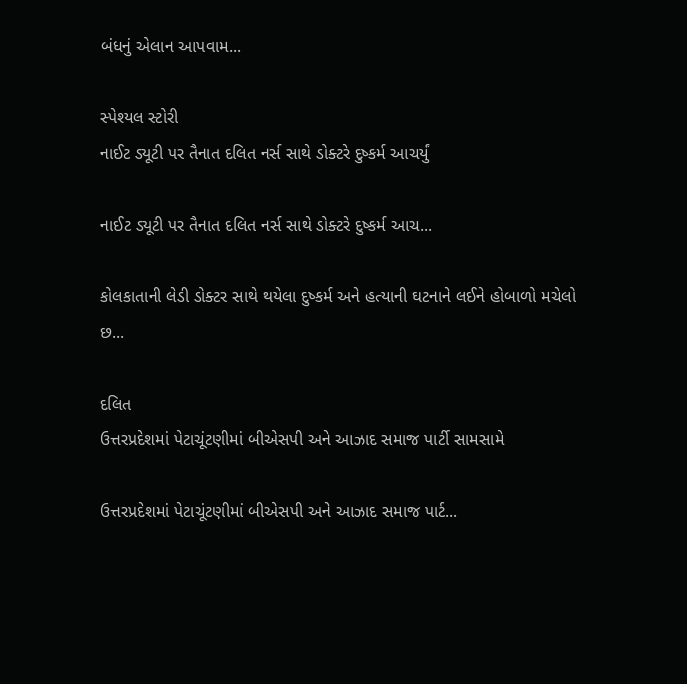બંધનું એલાન આપવામ...

સ્પેશ્યલ સ્ટોરી
નાઈટ ડ્યૂટી પર તૈનાત દલિત નર્સ સાથે ડોક્ટરે દુષ્કર્મ આચર્યું

નાઈટ ડ્યૂટી પર તૈનાત દલિત નર્સ સાથે ડોક્ટરે દુષ્કર્મ આચ...

કોલકાતાની લેડી ડોક્ટર સાથે થયેલા દુષ્કર્મ અને હત્યાની ઘટનાને લઈને હોબાળો મચેલો છ...

દલિત
ઉત્તરપ્રદેશમાં પેટાચૂંટણીમાં બીએસપી અને આઝાદ સમાજ પાર્ટી સામસામે

ઉત્તરપ્રદેશમાં પેટાચૂંટણીમાં બીએસપી અને આઝાદ સમાજ પાર્ટ...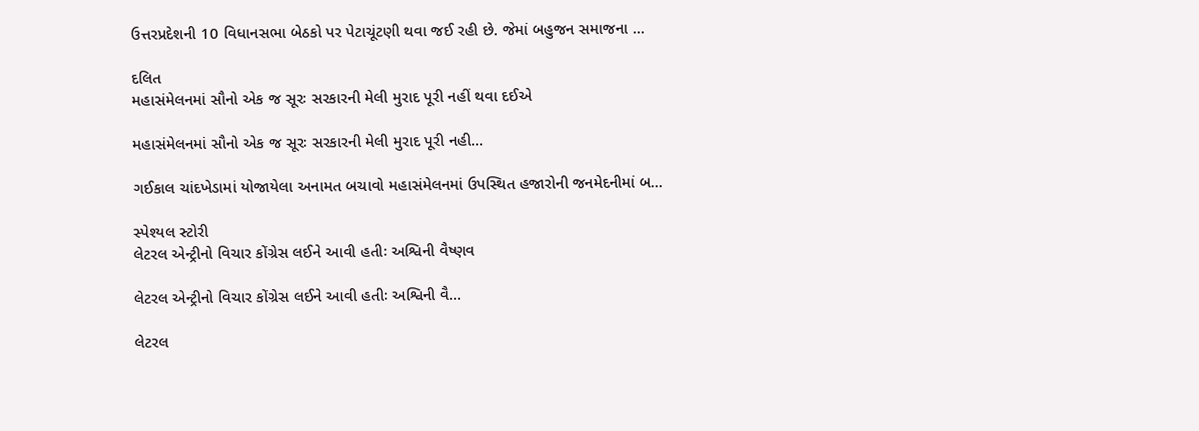ઉત્તરપ્રદેશની 10 વિધાનસભા બેઠકો પર પેટાચૂંટણી થવા જઈ રહી છે. જેમાં બહુજન સમાજના ...

દલિત
મહાસંમેલનમાં સૌનો એક જ સૂરઃ સરકારની મેલી મુરાદ પૂરી નહીં થવા દઈએ

મહાસંમેલનમાં સૌનો એક જ સૂરઃ સરકારની મેલી મુરાદ પૂરી નહી...

ગઈકાલ ચાંદખેડામાં યોજાયેલા અનામત બચાવો મહાસંમેલનમાં ઉપસ્થિત હજારોની જનમેદનીમાં બ...

સ્પેશ્યલ સ્ટોરી
લેટરલ એન્ટ્રીનો વિચાર કોંગ્રેસ લઈને આવી હતીઃ અશ્વિની વૈષ્ણવ

લેટરલ એન્ટ્રીનો વિચાર કોંગ્રેસ લઈને આવી હતીઃ અશ્વિની વૈ...

લેટરલ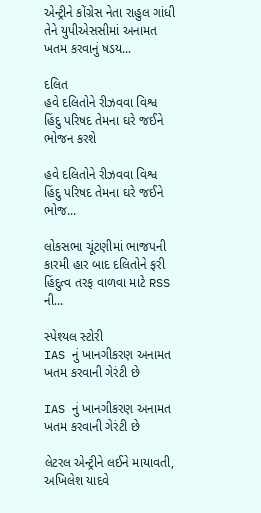એન્ટ્રીને કોંગ્રેસ નેતા રાહુલ ગાંધી તેને યુપીએસસીમાં અનામત ખતમ કરવાનું ષડય...

દલિત
હવે દલિતોને રીઝવવા વિશ્વ હિંદુ પરિષદ તેમના ઘરે જઈને ભોજન કરશે

હવે દલિતોને રીઝવવા વિશ્વ હિંદુ પરિષદ તેમના ઘરે જઈને ભોજ...

લોકસભા ચૂંટણીમાં ભાજપની કારમી હાર બાદ દલિતોને ફરી હિંદુત્વ તરફ વાળવા માટે RSS ની...

સ્પેશ્યલ સ્ટોરી
IAS નું ખાનગીકરણ અનામત ખતમ કરવાની ગેરંટી છે

IAS નું ખાનગીકરણ અનામત ખતમ કરવાની ગેરંટી છે

લેટરલ એન્ટ્રીને લઈને માયાવતી, અખિલેશ યાદવે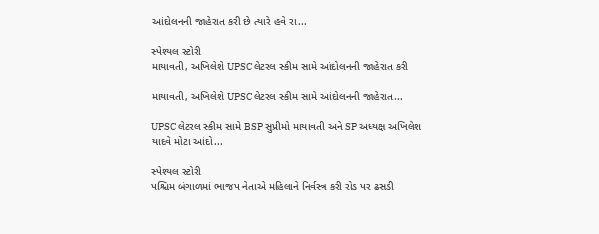આંદોલનની જાહેરાત કરી છે ત્યારે હવે રા...

સ્પેશ્યલ સ્ટોરી
માયાવતી, અખિલેશે UPSC લેટરલ સ્કીમ સામે આંદોલનની જાહેરાત કરી

માયાવતી, અખિલેશે UPSC લેટરલ સ્કીમ સામે આંદોલનની જાહેરાત...

UPSC લેટરલ સ્કીમ સામે BSP સુપ્રીમો માયાવતી અને SP અધ્યક્ષ અખિલેશ યાદવે મોટા આંદો...

સ્પેશ્યલ સ્ટોરી
પશ્ચિમ બંગાળમાં ભાજપ નેતાએ મહિલાને નિર્વસ્ત્ર કરી રોડ પર ઢસડી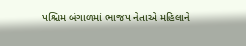પશ્ચિમ બંગાળમાં ભાજપ નેતાએ મહિલાને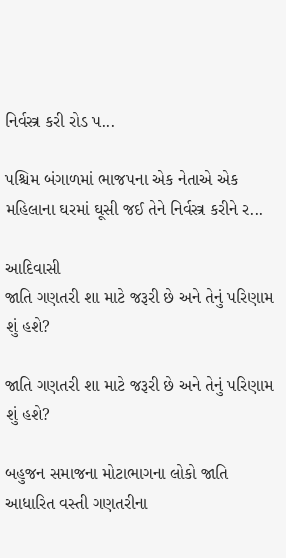નિર્વસ્ત્ર કરી રોડ પ...

પશ્ચિમ બંગાળમાં ભાજપના એક નેતાએ એક મહિલાના ઘરમાં ઘૂસી જઈ તેને નિર્વસ્ત્ર કરીને ર...

આદિવાસી
જાતિ ગણતરી શા માટે જરૂરી છે અને તેનું પરિણામ શું હશે?

જાતિ ગણતરી શા માટે જરૂરી છે અને તેનું પરિણામ શું હશે?

બહુજન સમાજના મોટાભાગના લોકો જાતિ આધારિત વસ્તી ગણતરીના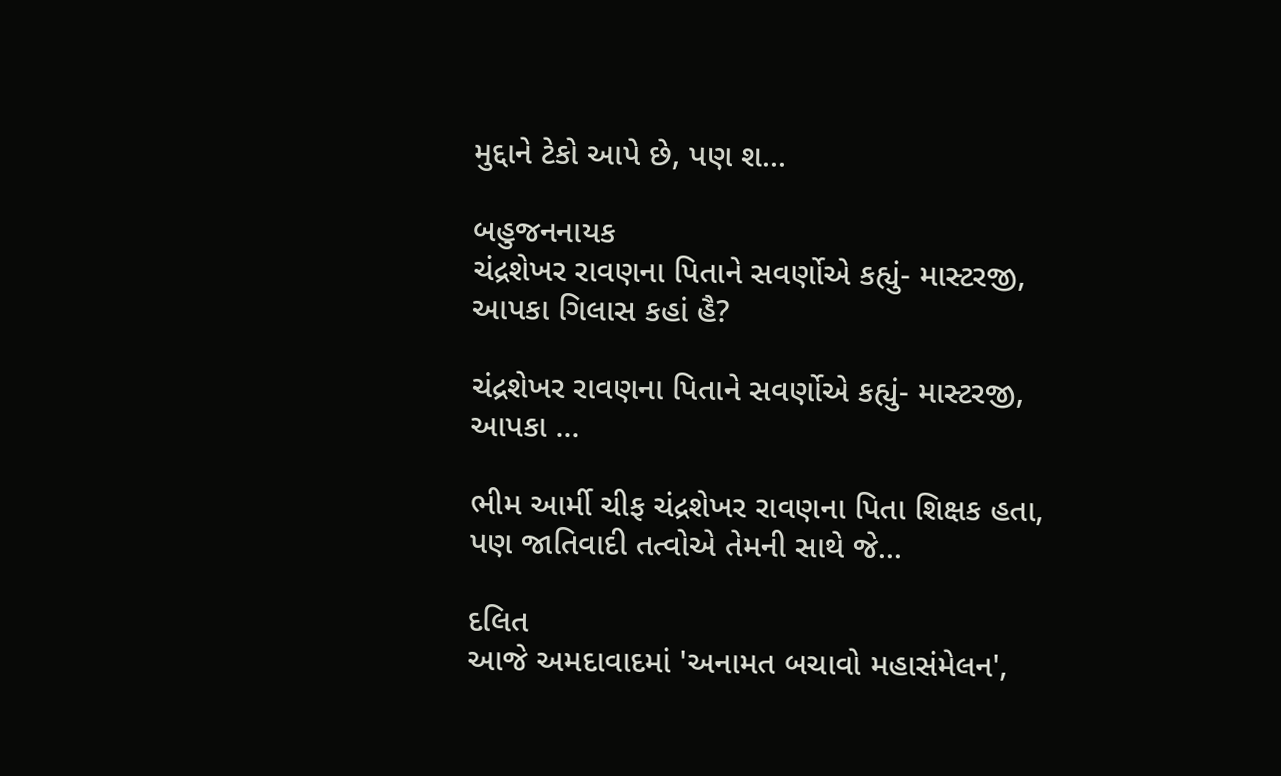મુદ્દાને ટેકો આપે છે, પણ શ...

બહુજનનાયક
ચંદ્રશેખર રાવણના પિતાને સવર્ણોએ કહ્યું- માસ્ટરજી, આપકા ગિલાસ કહાં હૈ?

ચંદ્રશેખર રાવણના પિતાને સવર્ણોએ કહ્યું- માસ્ટરજી, આપકા ...

ભીમ આર્મી ચીફ ચંદ્રશેખર રાવણના પિતા શિક્ષક હતા, પણ જાતિવાદી તત્વોએ તેમની સાથે જે...

દલિત
આજે અમદાવાદમાં 'અનામત બચાવો મહાસંમેલન',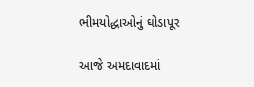ભીમયોદ્ધાઓનું ઘોડાપૂર

આજે અમદાવાદમાં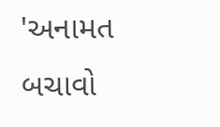'અનામત બચાવો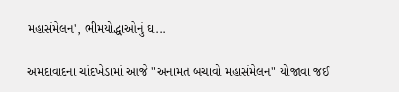મહાસંમેલન', ભીમયોદ્ધાઓનું ઘ...

અમદાવાદના ચાંદખેડામાં આજે "અનામત બચાવો મહાસંમેલન" યોજાવા જઈ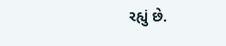રહ્યું છે.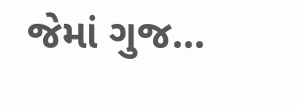જેમાં ગુજ...